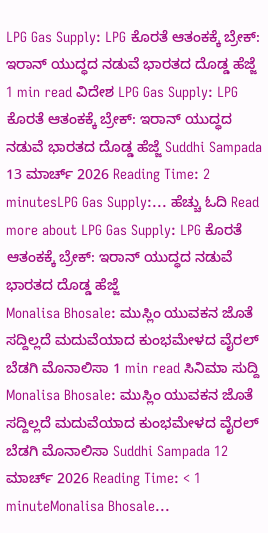LPG Gas Supply: LPG ಕೊರತೆ ಆತಂಕಕ್ಕೆ ಬ್ರೇಕ್: ಇರಾನ್ ಯುದ್ಧದ ನಡುವೆ ಭಾರತದ ದೊಡ್ಡ ಹೆಜ್ಜೆ 1 min read ವಿದೇಶ LPG Gas Supply: LPG ಕೊರತೆ ಆತಂಕಕ್ಕೆ ಬ್ರೇಕ್: ಇರಾನ್ ಯುದ್ಧದ ನಡುವೆ ಭಾರತದ ದೊಡ್ಡ ಹೆಜ್ಜೆ Suddhi Sampada 13 ಮಾರ್ಚ್ 2026 Reading Time: 2 minutesLPG Gas Supply:... ಹೆಚ್ಚು ಓದಿ Read more about LPG Gas Supply: LPG ಕೊರತೆ ಆತಂಕಕ್ಕೆ ಬ್ರೇಕ್: ಇರಾನ್ ಯುದ್ಧದ ನಡುವೆ ಭಾರತದ ದೊಡ್ಡ ಹೆಜ್ಜೆ
Monalisa Bhosale: ಮುಸ್ಲಿಂ ಯುವಕನ ಜೊತೆ ಸದ್ದಿಲ್ಲದೆ ಮದುವೆಯಾದ ಕುಂಭಮೇಳದ ವೈರಲ್ ಬೆಡಗಿ ಮೊನಾಲಿಸಾ 1 min read ಸಿನಿಮಾ ಸುದ್ದಿ Monalisa Bhosale: ಮುಸ್ಲಿಂ ಯುವಕನ ಜೊತೆ ಸದ್ದಿಲ್ಲದೆ ಮದುವೆಯಾದ ಕುಂಭಮೇಳದ ವೈರಲ್ ಬೆಡಗಿ ಮೊನಾಲಿಸಾ Suddhi Sampada 12 ಮಾರ್ಚ್ 2026 Reading Time: < 1 minuteMonalisa Bhosale...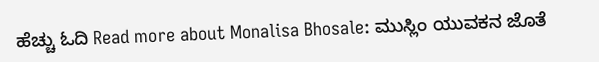ಹೆಚ್ಚು ಓದಿ Read more about Monalisa Bhosale: ಮುಸ್ಲಿಂ ಯುವಕನ ಜೊತೆ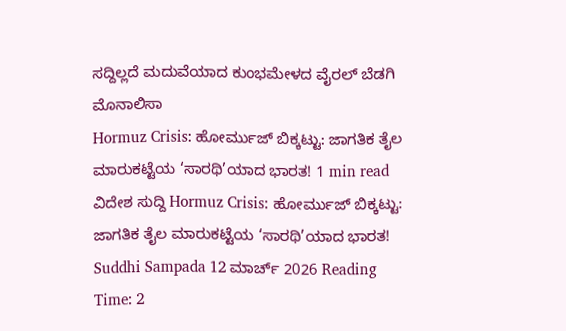ಸದ್ದಿಲ್ಲದೆ ಮದುವೆಯಾದ ಕುಂಭಮೇಳದ ವೈರಲ್ ಬೆಡಗಿ ಮೊನಾಲಿಸಾ
Hormuz Crisis: ಹೋರ್ಮುಜ್ ಬಿಕ್ಕಟ್ಟು: ಜಾಗತಿಕ ತೈಲ ಮಾರುಕಟ್ಟೆಯ ‘ಸಾರಥಿ’ಯಾದ ಭಾರತ! 1 min read ವಿದೇಶ ಸುದ್ದಿ Hormuz Crisis: ಹೋರ್ಮುಜ್ ಬಿಕ್ಕಟ್ಟು: ಜಾಗತಿಕ ತೈಲ ಮಾರುಕಟ್ಟೆಯ ‘ಸಾರಥಿ’ಯಾದ ಭಾರತ! Suddhi Sampada 12 ಮಾರ್ಚ್ 2026 Reading Time: 2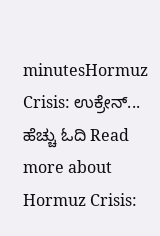minutesHormuz Crisis: ಉಕ್ರೇನ್... ಹೆಚ್ಚು ಓದಿ Read more about Hormuz Crisis: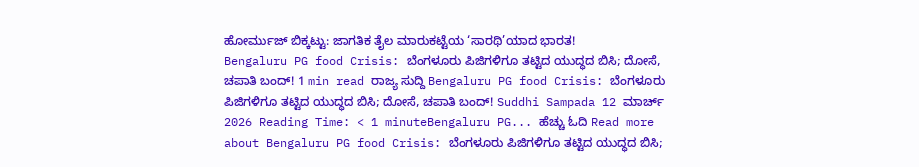ಹೋರ್ಮುಜ್ ಬಿಕ್ಕಟ್ಟು: ಜಾಗತಿಕ ತೈಲ ಮಾರುಕಟ್ಟೆಯ ‘ಸಾರಥಿ’ಯಾದ ಭಾರತ!
Bengaluru PG food Crisis: ಬೆಂಗಳೂರು ಪಿಜಿಗಳಿಗೂ ತಟ್ಟಿದ ಯುದ್ಧದ ಬಿಸಿ; ದೋಸೆ, ಚಪಾತಿ ಬಂದ್! 1 min read ರಾಜ್ಯ ಸುದ್ದಿ Bengaluru PG food Crisis: ಬೆಂಗಳೂರು ಪಿಜಿಗಳಿಗೂ ತಟ್ಟಿದ ಯುದ್ಧದ ಬಿಸಿ; ದೋಸೆ, ಚಪಾತಿ ಬಂದ್! Suddhi Sampada 12 ಮಾರ್ಚ್ 2026 Reading Time: < 1 minuteBengaluru PG... ಹೆಚ್ಚು ಓದಿ Read more about Bengaluru PG food Crisis: ಬೆಂಗಳೂರು ಪಿಜಿಗಳಿಗೂ ತಟ್ಟಿದ ಯುದ್ಧದ ಬಿಸಿ;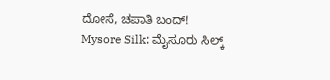ದೋಸೆ, ಚಪಾತಿ ಬಂದ್!
Mysore Silk: ಮೈಸೂರು ಸಿಲ್ಕ್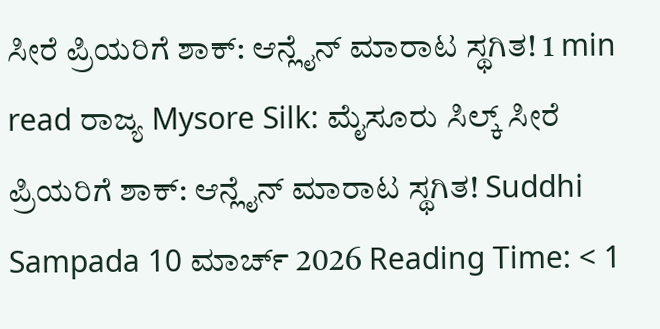ಸೀರೆ ಪ್ರಿಯರಿಗೆ ಶಾಕ್: ಆನ್ಲೈನ್ ಮಾರಾಟ ಸ್ಥಗಿತ! 1 min read ರಾಜ್ಯ Mysore Silk: ಮೈಸೂರು ಸಿಲ್ಕ್ ಸೀರೆ ಪ್ರಿಯರಿಗೆ ಶಾಕ್: ಆನ್ಲೈನ್ ಮಾರಾಟ ಸ್ಥಗಿತ! Suddhi Sampada 10 ಮಾರ್ಚ್ 2026 Reading Time: < 1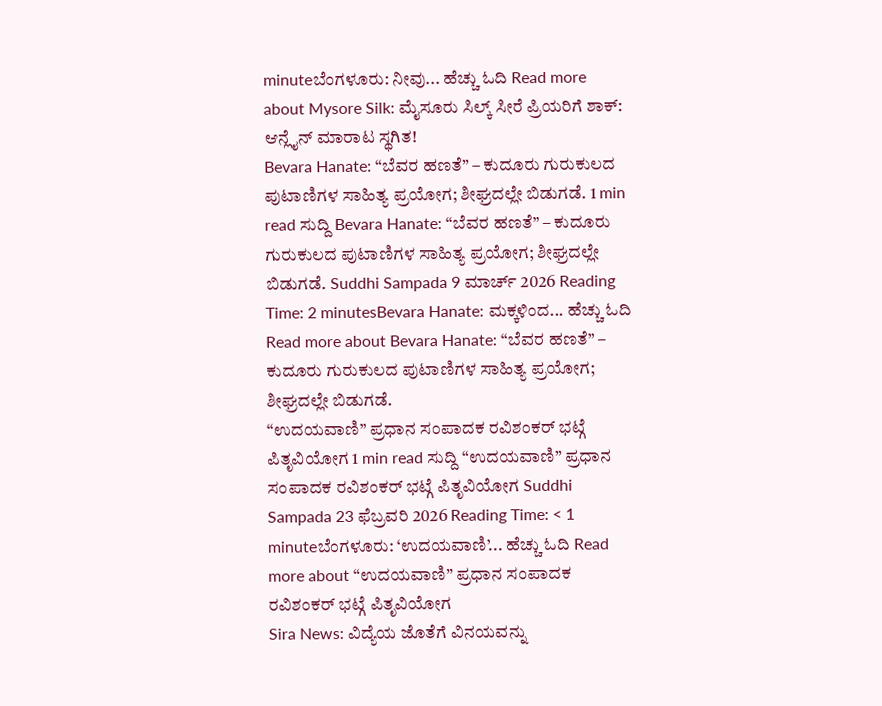minuteಬೆಂಗಳೂರು: ನೀವು... ಹೆಚ್ಚು ಓದಿ Read more about Mysore Silk: ಮೈಸೂರು ಸಿಲ್ಕ್ ಸೀರೆ ಪ್ರಿಯರಿಗೆ ಶಾಕ್: ಆನ್ಲೈನ್ ಮಾರಾಟ ಸ್ಥಗಿತ!
Bevara Hanate: “ಬೆವರ ಹಣತೆ” – ಕುದೂರು ಗುರುಕುಲದ ಪುಟಾಣಿಗಳ ಸಾಹಿತ್ಯ ಪ್ರಯೋಗ; ಶೀಘ್ರದಲ್ಲೇ ಬಿಡುಗಡೆ. 1 min read ಸುದ್ದಿ Bevara Hanate: “ಬೆವರ ಹಣತೆ” – ಕುದೂರು ಗುರುಕುಲದ ಪುಟಾಣಿಗಳ ಸಾಹಿತ್ಯ ಪ್ರಯೋಗ; ಶೀಘ್ರದಲ್ಲೇ ಬಿಡುಗಡೆ. Suddhi Sampada 9 ಮಾರ್ಚ್ 2026 Reading Time: 2 minutesBevara Hanate: ಮಕ್ಕಳಿಂದ... ಹೆಚ್ಚು ಓದಿ Read more about Bevara Hanate: “ಬೆವರ ಹಣತೆ” – ಕುದೂರು ಗುರುಕುಲದ ಪುಟಾಣಿಗಳ ಸಾಹಿತ್ಯ ಪ್ರಯೋಗ; ಶೀಘ್ರದಲ್ಲೇ ಬಿಡುಗಡೆ.
“ಉದಯವಾಣಿ” ಪ್ರಧಾನ ಸಂಪಾದಕ ರವಿಶಂಕರ್ ಭಟ್ಗೆ ಪಿತೃವಿಯೋಗ 1 min read ಸುದ್ದಿ “ಉದಯವಾಣಿ” ಪ್ರಧಾನ ಸಂಪಾದಕ ರವಿಶಂಕರ್ ಭಟ್ಗೆ ಪಿತೃವಿಯೋಗ Suddhi Sampada 23 ಫೆಬ್ರವರಿ 2026 Reading Time: < 1 minuteಬೆಂಗಳೂರು: ‘ಉದಯವಾಣಿ’... ಹೆಚ್ಚು ಓದಿ Read more about “ಉದಯವಾಣಿ” ಪ್ರಧಾನ ಸಂಪಾದಕ ರವಿಶಂಕರ್ ಭಟ್ಗೆ ಪಿತೃವಿಯೋಗ
Sira News: ವಿದ್ಯೆಯ ಜೊತೆಗೆ ವಿನಯವನ್ನು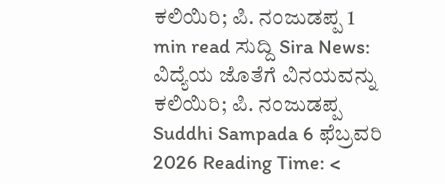ಕಲಿಯಿರಿ; ಪಿ. ನಂಜುಡಪ್ಪ 1 min read ಸುದ್ದಿ Sira News: ವಿದ್ಯೆಯ ಜೊತೆಗೆ ವಿನಯವನ್ನು ಕಲಿಯಿರಿ; ಪಿ. ನಂಜುಡಪ್ಪ Suddhi Sampada 6 ಫೆಬ್ರವರಿ 2026 Reading Time: <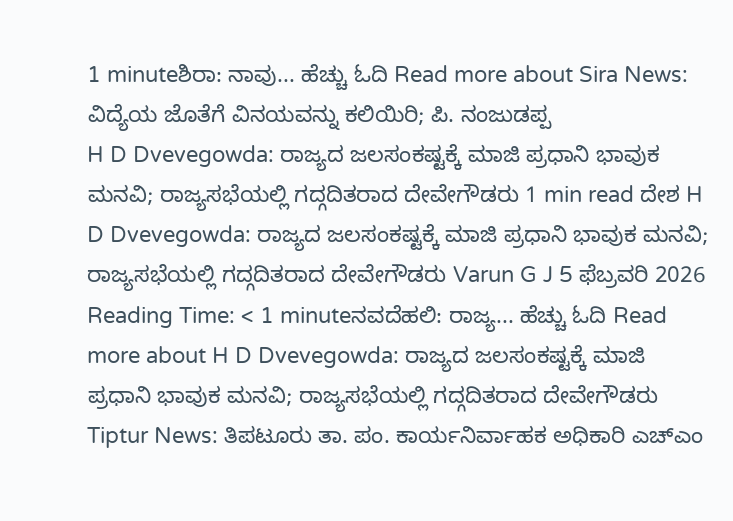1 minuteಶಿರಾ: ನಾವು... ಹೆಚ್ಚು ಓದಿ Read more about Sira News: ವಿದ್ಯೆಯ ಜೊತೆಗೆ ವಿನಯವನ್ನು ಕಲಿಯಿರಿ; ಪಿ. ನಂಜುಡಪ್ಪ
H D Dvevegowda: ರಾಜ್ಯದ ಜಲಸಂಕಷ್ಟಕ್ಕೆ ಮಾಜಿ ಪ್ರಧಾನಿ ಭಾವುಕ ಮನವಿ; ರಾಜ್ಯಸಭೆಯಲ್ಲಿ ಗದ್ಗದಿತರಾದ ದೇವೇಗೌಡರು 1 min read ದೇಶ H D Dvevegowda: ರಾಜ್ಯದ ಜಲಸಂಕಷ್ಟಕ್ಕೆ ಮಾಜಿ ಪ್ರಧಾನಿ ಭಾವುಕ ಮನವಿ; ರಾಜ್ಯಸಭೆಯಲ್ಲಿ ಗದ್ಗದಿತರಾದ ದೇವೇಗೌಡರು Varun G J 5 ಫೆಬ್ರವರಿ 2026 Reading Time: < 1 minuteನವದೆಹಲಿ: ರಾಜ್ಯ... ಹೆಚ್ಚು ಓದಿ Read more about H D Dvevegowda: ರಾಜ್ಯದ ಜಲಸಂಕಷ್ಟಕ್ಕೆ ಮಾಜಿ ಪ್ರಧಾನಿ ಭಾವುಕ ಮನವಿ; ರಾಜ್ಯಸಭೆಯಲ್ಲಿ ಗದ್ಗದಿತರಾದ ದೇವೇಗೌಡರು
Tiptur News: ತಿಪಟೂರು ತಾ. ಪಂ. ಕಾರ್ಯನಿರ್ವಾಹಕ ಅಧಿಕಾರಿ ಎಚ್ಎಂ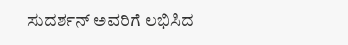ಸುದರ್ಶನ್ ಅವರಿಗೆ ಲಭಿಸಿದ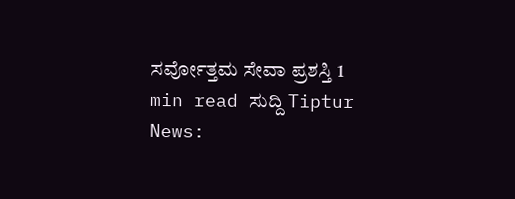ಸರ್ವೋತ್ತಮ ಸೇವಾ ಪ್ರಶಸ್ತಿ 1 min read ಸುದ್ದಿ Tiptur News: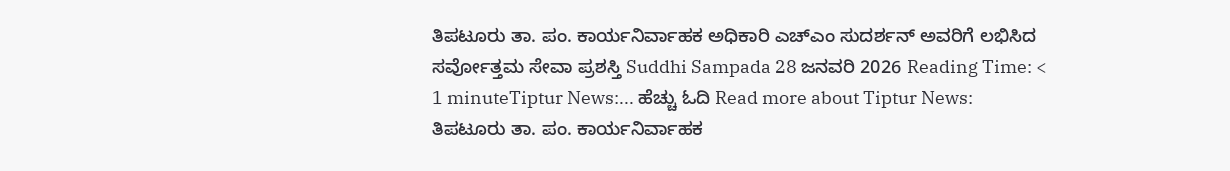ತಿಪಟೂರು ತಾ. ಪಂ. ಕಾರ್ಯನಿರ್ವಾಹಕ ಅಧಿಕಾರಿ ಎಚ್ಎಂ ಸುದರ್ಶನ್ ಅವರಿಗೆ ಲಭಿಸಿದ ಸರ್ವೋತ್ತಮ ಸೇವಾ ಪ್ರಶಸ್ತಿ Suddhi Sampada 28 ಜನವರಿ 2026 Reading Time: < 1 minuteTiptur News:... ಹೆಚ್ಚು ಓದಿ Read more about Tiptur News: ತಿಪಟೂರು ತಾ. ಪಂ. ಕಾರ್ಯನಿರ್ವಾಹಕ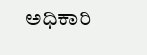ಅಧಿಕಾರಿ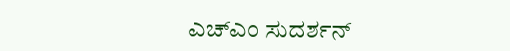ಎಚ್ಎಂ ಸುದರ್ಶನ್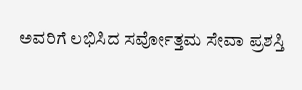ಅವರಿಗೆ ಲಭಿಸಿದ ಸರ್ವೋತ್ತಮ ಸೇವಾ ಪ್ರಶಸ್ತಿ